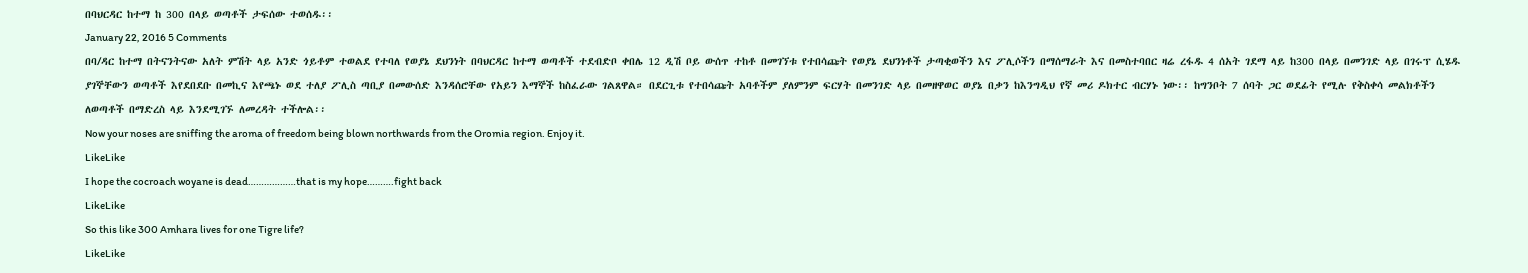በባህርዳር ከተማ ከ 300 በላይ ወጣቶች ታፍሰው ተወሰዱ፡፡
January 22, 2016 5 Comments
በባ/ዳር ከተማ በትናንትናው አለት ምሽት ላይ አንድ ጎይቶም ተወልደ የተባለ የወያኔ ደህንነት በባህርዳር ከተማ ወጣቶች ተደብድቦ ቀበሌ 12 ዲሽ ቦይ ውሰጥ ተከቶ በመገኘቱ የተበሳጩት የወያኔ ደህንነቶች ታጣቂወችን እና ፖሊሶችን በማሰማራት እና በመስተባበር ዛሬ ረፋዱ 4 ሰአት ገደማ ላይ ከ300 በላይ በመንገድ ላይ በገሩፕ ሲሄዱ ያገኞቸውን ወጣቶች እየደበደቡ በመኪና እየጫኑ ወደ ተለያ ፖሊስ ጣቢያ በመውሰድ እንዳሰሮቸው የአይን እማኞች ከስፈራው ገልጸዋል። በደርጊቱ የተበሳጩት አባቶችም ያለምንም ፍርሃት በመንገድ ላይ በመዘዋወር ወያኔ በቃን ከእንግዲህ የኛ መሪ ዶክተር ብርሃኑ ነው፡፡ ከግንቦት 7 ሰባት ጋር ወደፊት የሚሉ የቅስቀሳ መልክቶችን ለወጣቶች በማድረስ ላይ እንደሚገኙ ለመረዳት ተችሎል፡፡
Now your noses are sniffing the aroma of freedom being blown northwards from the Oromia region. Enjoy it.
LikeLike
I hope the cocroach woyane is dead………………that is my hope……….fight back
LikeLike
So this like 300 Amhara lives for one Tigre life?
LikeLike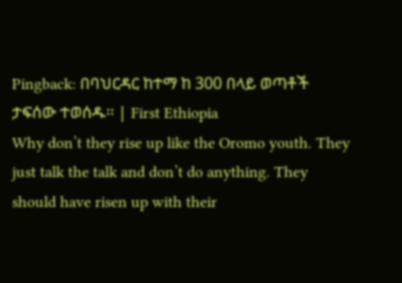Pingback: በባህርዳር ከተማ ከ 300 በላይ ወጣቶች ታፍሰው ተወሰዱ፡፡ | First Ethiopia
Why don’t they rise up like the Oromo youth. They just talk the talk and don’t do anything. They should have risen up with their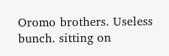Oromo brothers. Useless bunch. sitting on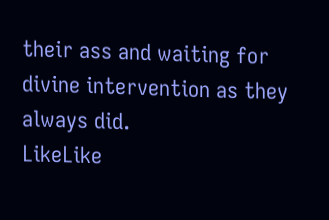their ass and waiting for divine intervention as they always did.
LikeLike